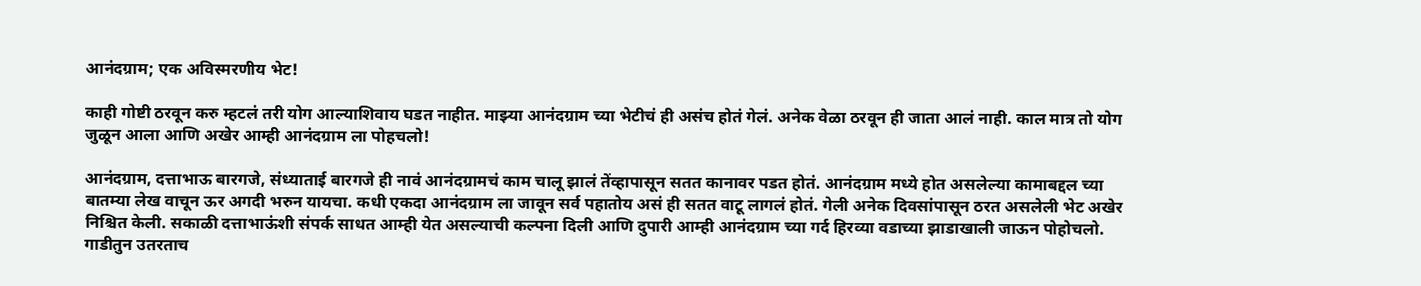आनंदग्राम; एक अविस्मरणीय भेट!

काही गोष्टी ठरवून करु म्हटलं तरी योग आल्याशिवाय घडत नाहीत. माझ्या आनंदग्राम च्या भेटीचं ही असंच होतं गेलं. अनेक वेळा ठरवून ही जाता आलं नाही. काल मात्र तो योग जुळून आला आणि अखेर आम्ही आनंदग्राम ला पोहचलो!

आनंदग्राम, दत्ताभाऊ बारगजे, संध्याताई बारगजे ही नावं आनंदग्रामचं काम चालू झालं तेंव्हापासून सतत कानावर पडत होतं. आनंदग्राम मध्ये होत असलेल्या कामाबद्दल च्या बातम्या लेख वाचून ऊर अगदी भरुन यायचा. कधी एकदा आनंदग्राम ला जावून सर्व पहातोय असं ही सतत वाटू लागलं होतं. गेली अनेक दिवसांपासून ठरत असलेली भेट अखेर निश्चित केली. सकाळी दत्ताभाऊंशी संपर्क साधत आम्ही येत असल्याची कल्पना दिली आणि दुपारी आम्ही आनंदग्राम च्या गर्द हिरव्या वडाच्या झाडाखाली जाऊन पोहोचलो.
गाडीतुन उतरताच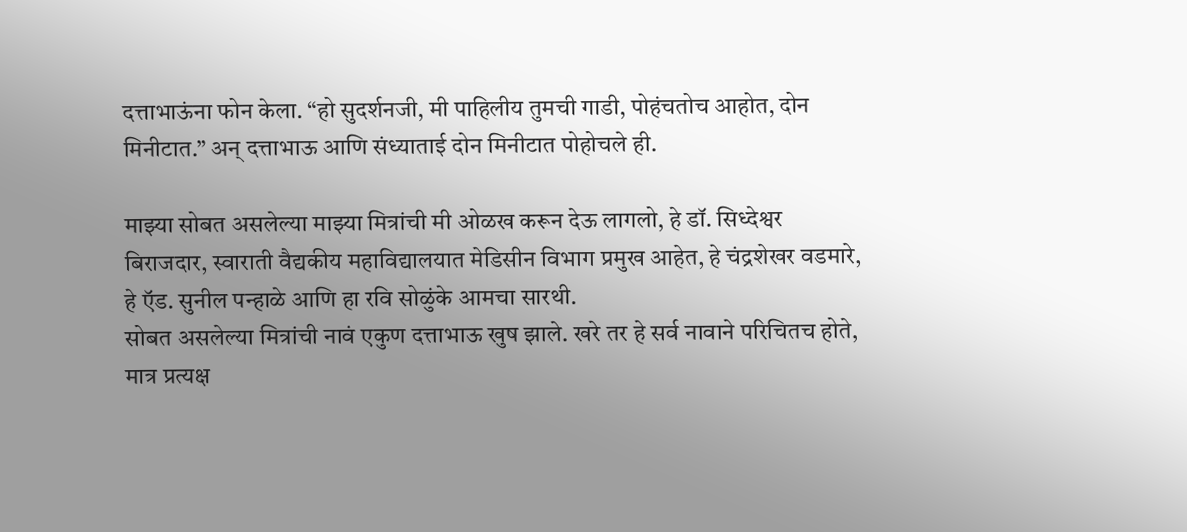दत्ताभाऊंना फोन केला. “हो सुदर्शनजी, मी पाहिलीय तुमची गाडी, पोहंचतोच आहोत, दोन मिनीटात.” अन् दत्ताभाऊ आणि संध्याताई दोन मिनीटात पोहोचले ही.

माझ्या सोबत असलेल्या माझ्या मित्रांची मी ओळख करून देऊ लागलो, हे डॉ. सिध्देश्वर बिराजदार, स्वाराती वैद्यकीय महाविद्यालयात मेडिसीन विभाग प्रमुख आहेत, हे चंद्रशेखर वडमारे, हे ऍड. सुनील पन्हाळे आणि हा रवि सोळुंके आमचा सारथी.
सोबत असलेल्या मित्रांची नावं एकुण दत्ताभाऊ खुष झाले. खरे तर हे सर्व नावाने परिचितच होते, मात्र प्रत्यक्ष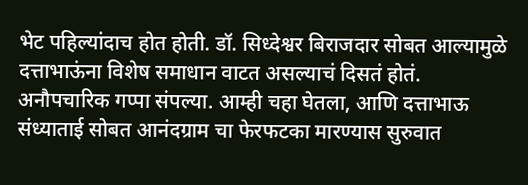भेट पहिल्यांदाच होत होती. डॉ. सिध्देश्वर बिराजदार सोबत आल्यामुळे दत्ताभाऊंना विशेष समाधान वाटत असल्याचं दिसतं होतं. अनौपचारिक गप्पा संपल्या. आम्ही चहा घेतला, आणि दत्ताभाऊ संध्याताई सोबत आनंदग्राम चा फेरफटका मारण्यास सुरुवात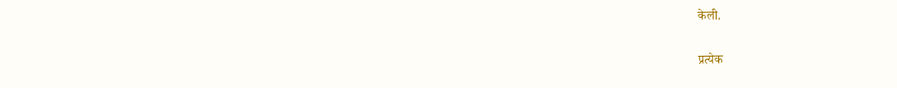केली.

प्रत्येक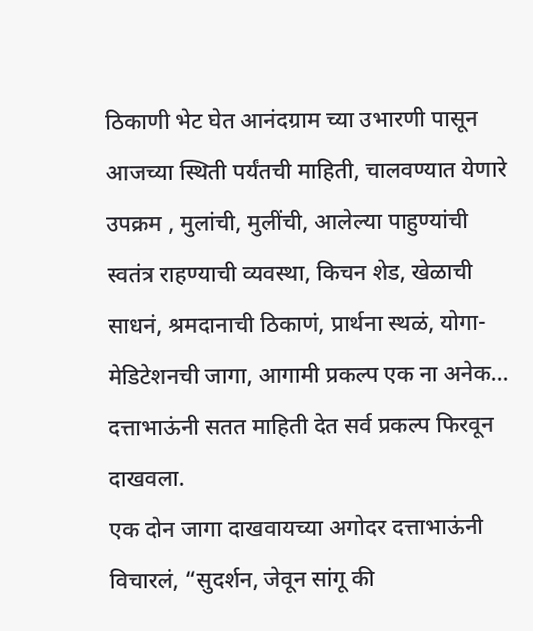ठिकाणी भेट घेत आनंदग्राम च्या उभारणी पासून आजच्या स्थिती पर्यंतची माहिती, चालवण्यात येणारे उपक्रम , मुलांची, मुलींची, आलेल्या पाहुण्यांची स्वतंत्र राहण्याची व्यवस्था, किचन शेड, खेळाची साधनं, श्रमदानाची ठिकाणं, प्रार्थना स्थळं, योगा-मेडिटेशनची जागा, आगामी प्रकल्प एक ना अनेक… दत्ताभाऊंनी सतत माहिती देत सर्व प्रकल्प फिरवून दाखवला.
एक दोन जागा दाखवायच्या अगोदर दत्ताभाऊंनी विचारलं, “सुदर्शन, जेवून सांगू की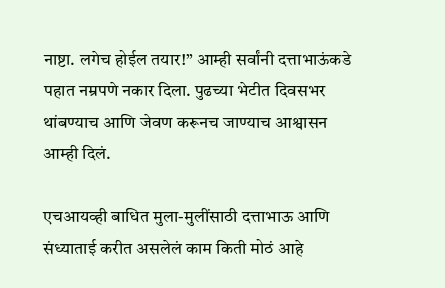नाष्टा. लगेच होईल तयार!” आम्ही सर्वांनी दत्ताभाऊंकडे पहात नम्रपणे नकार दिला. पुढच्या भेटीत दिवसभर थांबण्याच आणि जेवण करूनच जाण्याच आश्वासन आम्ही दिलं.

एचआयव्ही बाधित मुला-मुलींसाठी दत्ताभाऊ आणि संध्याताई करीत असलेलं काम किती मोठं आहे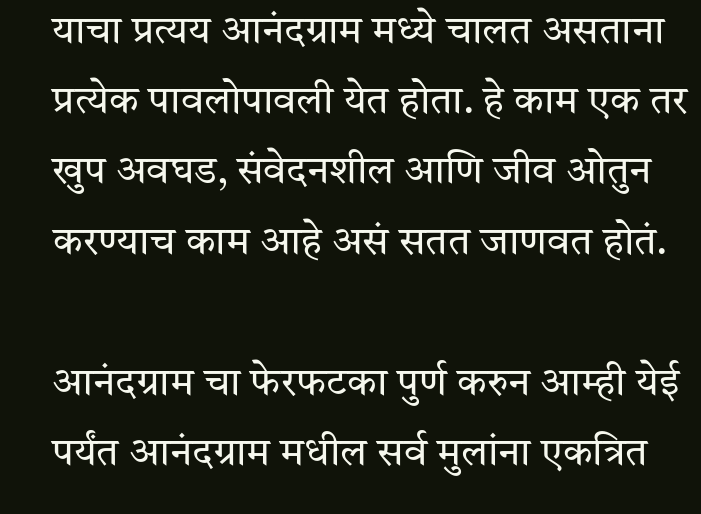याचा प्रत्यय आनंदग्राम मध्ये चालत असताना प्रत्येक पावलोपावली येत होता. हे काम एक तर खुप अवघड, संवेदनशील आणि जीव ओतुन करण्याच काम आहे असं सतत जाणवत होतं.

आनंदग्राम चा फेरफटका पुर्ण करुन आम्ही येई पर्यंत आनंदग्राम मधील सर्व मुलांना एकत्रित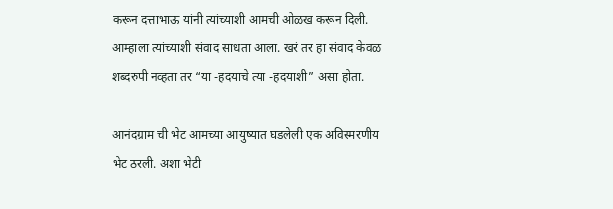करून दत्ताभाऊ यांनी त्यांच्याशी आमची ओळख करून दिली. आम्हाला त्यांच्याशी संवाद साधता आला. खरं तर हा संवाद केवळ शब्दरुपी नव्हता तर “या -हदयाचे त्या -हदयाशी” असा होता.

आनंदग्राम ची भेट आमच्या आयुष्यात घडलेली एक अविस्मरणीय भेट ठरली. अशा भेटी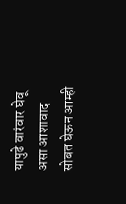यापुढे वारंवार घेवू असा आशावाद सोबत घेऊन आम्ही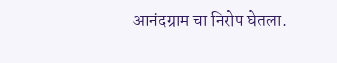आनंदग्राम चा निरोप घेतला.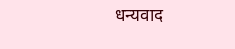धन्यवाद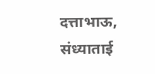दत्ताभाऊ, संध्याताई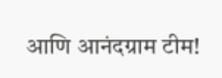आणि आनंदग्राम टीम!